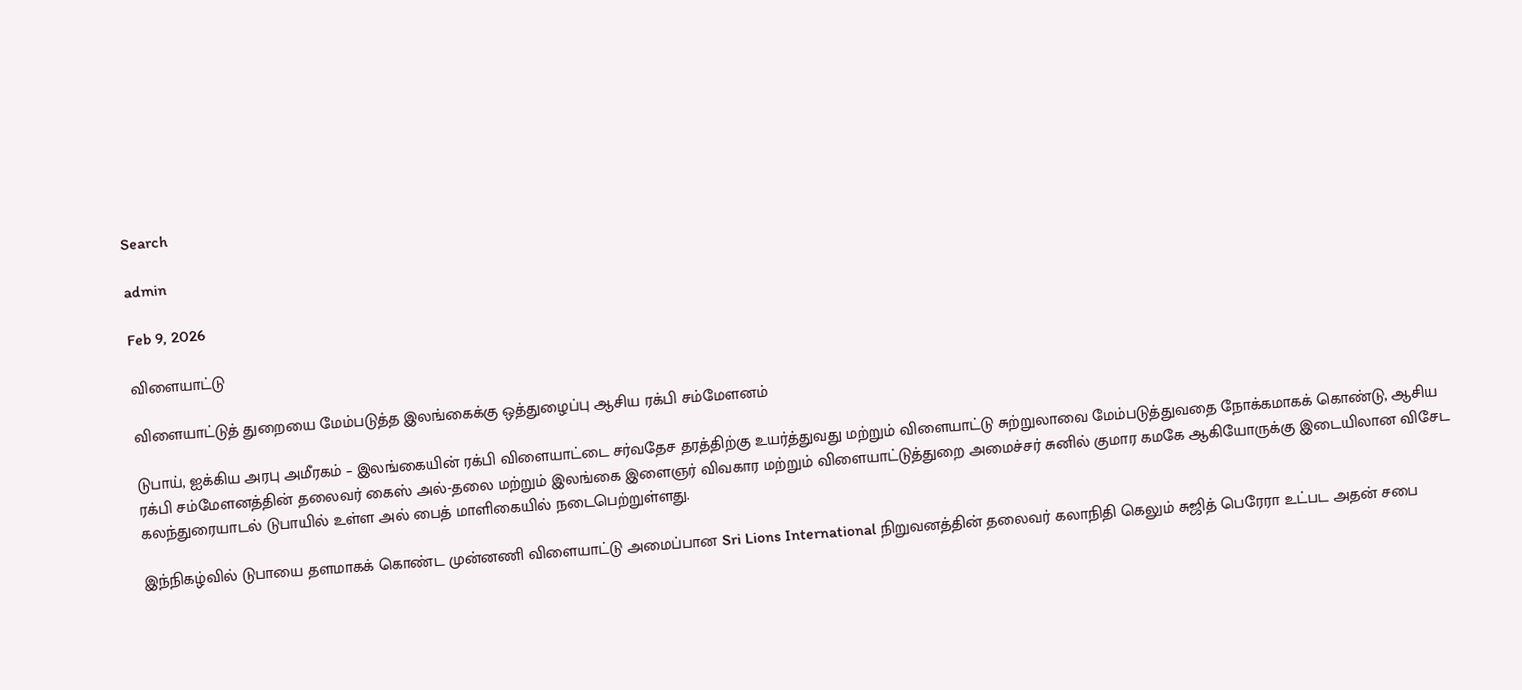Search

admin

Feb 9, 2026

விளையாட்டு

விளையாட்டுத் துறையை மேம்படுத்த இலங்கைக்கு ஒத்துழைப்பு ஆசிய ரக்பி சம்மேளனம்

டுபாய், ஐக்கிய அரபு அமீரகம் – இலங்கையின் ரக்பி விளையாட்டை சர்வதேச தரத்திற்கு உயர்த்துவது மற்றும் விளையாட்டு சுற்றுலாவை மேம்படுத்துவதை நோக்கமாகக் கொண்டு, ஆசிய ரக்பி சம்மேளனத்தின் தலைவர் கைஸ் அல்-தலை மற்றும் இலங்கை இளைஞர் விவகார மற்றும் விளையாட்டுத்துறை அமைச்சர் சுனில் குமார கமகே ஆகியோருக்கு இடையிலான விசேட கலந்துரையாடல் டுபாயில் உள்ள அல் பைத் மாளிகையில் நடைபெற்றுள்ளது.

இந்நிகழ்வில் டுபாயை தளமாகக் கொண்ட முன்னணி விளையாட்டு அமைப்பான Sri Lions International நிறுவனத்தின் தலைவர் கலாநிதி கெலும் சுஜித் பெரேரா உட்பட அதன் சபை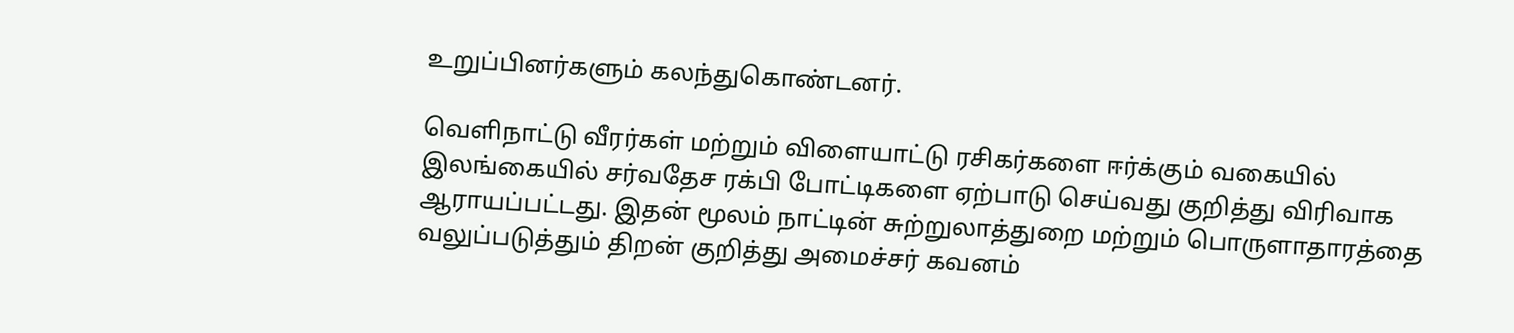உறுப்பினர்களும் கலந்துகொண்டனர்.

வெளிநாட்டு வீரர்கள் மற்றும் விளையாட்டு ரசிகர்களை ஈர்க்கும் வகையில் இலங்கையில் சர்வதேச ரக்பி போட்டிகளை ஏற்பாடு செய்வது குறித்து விரிவாக ஆராயப்பட்டது. இதன் மூலம் நாட்டின் சுற்றுலாத்துறை மற்றும் பொருளாதாரத்தை வலுப்படுத்தும் திறன் குறித்து அமைச்சர் கவனம்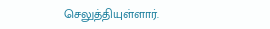செலுத்தியுள்ளார்.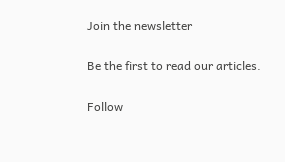Join the newsletter

Be the first to read our articles.

Follow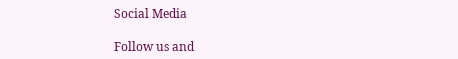Social Media

Follow us and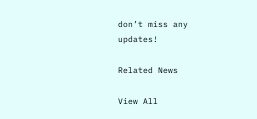don’t miss any updates!

Related News

View All